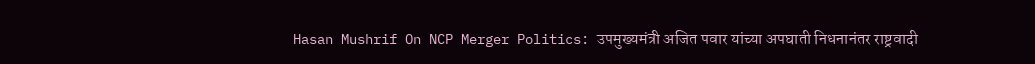Hasan Mushrif On NCP Merger Politics: उपमुख्यमंत्री अजित पवार यांच्या अपघाती निधनानंतर राष्ट्रवादी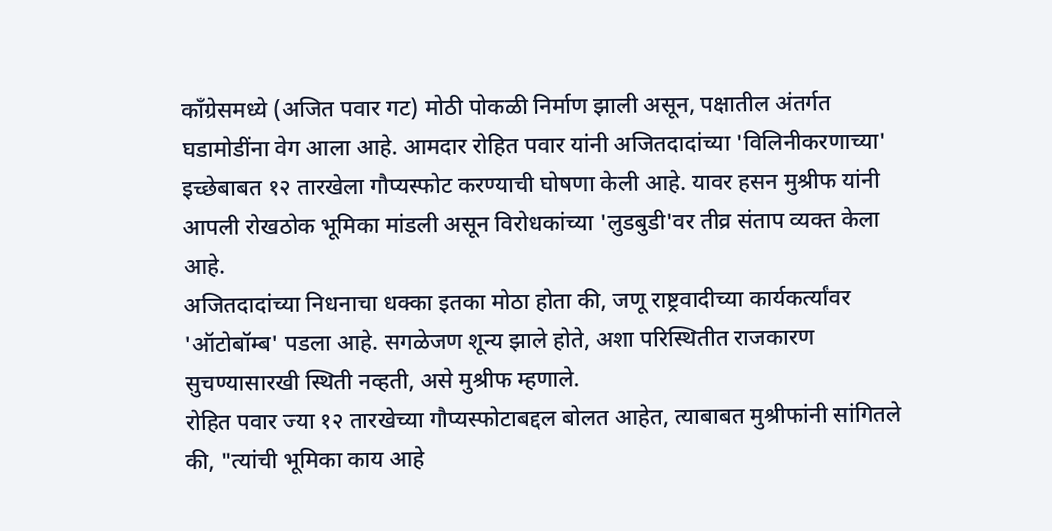काँग्रेसमध्ये (अजित पवार गट) मोठी पोकळी निर्माण झाली असून, पक्षातील अंतर्गत घडामोडींना वेग आला आहे. आमदार रोहित पवार यांनी अजितदादांच्या 'विलिनीकरणाच्या' इच्छेबाबत १२ तारखेला गौप्यस्फोट करण्याची घोषणा केली आहे. यावर हसन मुश्रीफ यांनी आपली रोखठोक भूमिका मांडली असून विरोधकांच्या 'लुडबुडी'वर तीव्र संताप व्यक्त केला आहे.
अजितदादांच्या निधनाचा धक्का इतका मोठा होता की, जणू राष्ट्रवादीच्या कार्यकर्त्यांवर 'ऑटोबॉम्ब' पडला आहे. सगळेजण शून्य झाले होते, अशा परिस्थितीत राजकारण सुचण्यासारखी स्थिती नव्हती, असे मुश्रीफ म्हणाले.
रोहित पवार ज्या १२ तारखेच्या गौप्यस्फोटाबद्दल बोलत आहेत, त्याबाबत मुश्रीफांनी सांगितले की, "त्यांची भूमिका काय आहे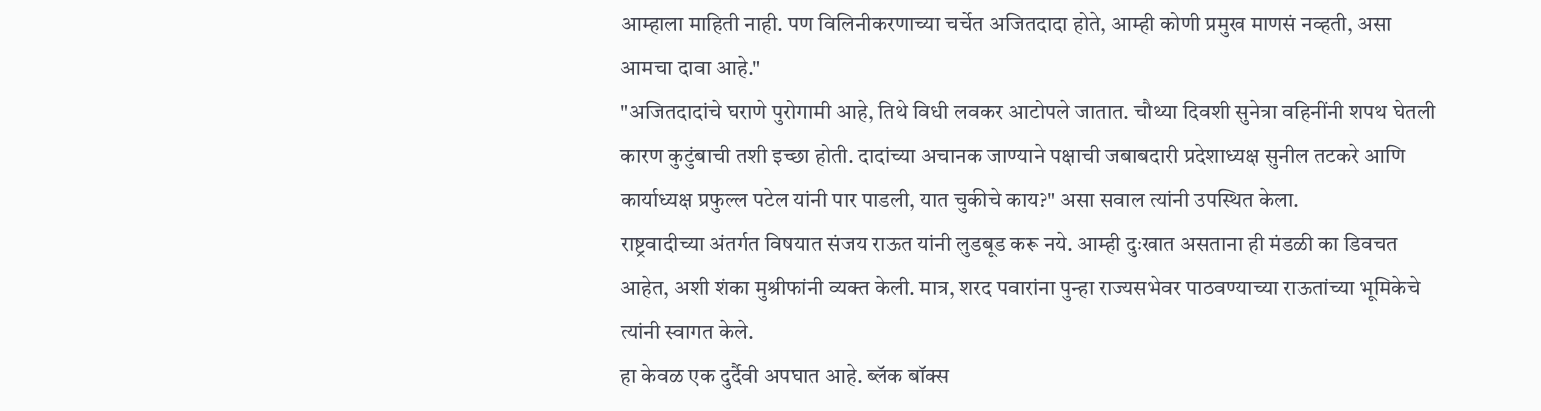आम्हाला माहिती नाही. पण विलिनीकरणाच्या चर्चेत अजितदादा होते, आम्ही कोणी प्रमुख माणसं नव्हती, असा आमचा दावा आहे."
"अजितदादांचे घराणे पुरोगामी आहे, तिथे विधी लवकर आटोपले जातात. चौथ्या दिवशी सुनेत्रा वहिनींनी शपथ घेतली कारण कुटुंबाची तशी इच्छा होती. दादांच्या अचानक जाण्याने पक्षाची जबाबदारी प्रदेशाध्यक्ष सुनील तटकरे आणि कार्याध्यक्ष प्रफुल्ल पटेल यांनी पार पाडली, यात चुकीचे काय?" असा सवाल त्यांनी उपस्थित केला.
राष्ट्रवादीच्या अंतर्गत विषयात संजय राऊत यांनी लुडबूड करू नये. आम्ही दुःखात असताना ही मंडळी का डिवचत आहेत, अशी शंका मुश्रीफांनी व्यक्त केली. मात्र, शरद पवारांना पुन्हा राज्यसभेवर पाठवण्याच्या राऊतांच्या भूमिकेचे त्यांनी स्वागत केले.
हा केवळ एक दुर्दैवी अपघात आहे. ब्लॅक बॉक्स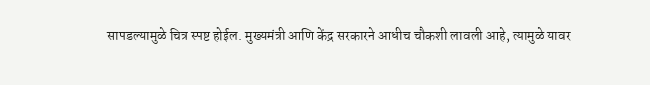सापडल्यामुळे चित्र स्पष्ट होईल. मुख्यमंत्री आणि केंद्र सरकारने आधीच चौकशी लावली आहे, त्यामुळे यावर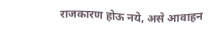राजकारण होऊ नये, असे आवाहन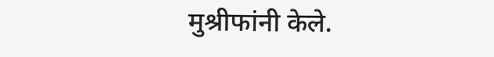मुश्रीफांनी केले.